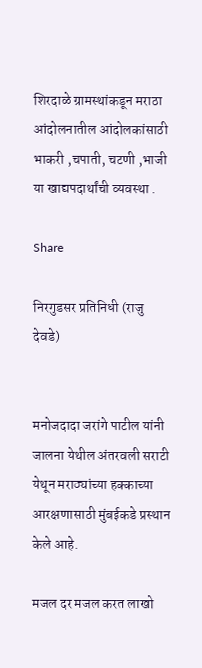शिरदाळे ग्रामस्थांकडून मराठा आंदोलनातील आंदोलकांसाठी भाकरी ,चपाती, चटणी ,भाजी या खाद्यपदार्थांची व्यवस्था .

Share

निरगुडसर प्रतिनिधी (राजु देवडे)


मनोजदादा जरांगे पाटील यांनी जालना येथील अंतरवली सराटी येथून मराठ्यांच्या हक्काच्या आरक्षणासाठी मुंबईकडे प्रस्थान केले आहे.

मजल दर मजल करत लाखो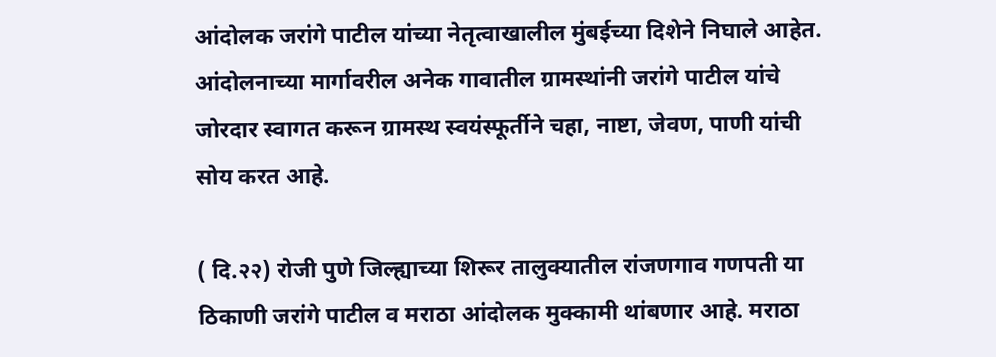आंदोलक जरांगे पाटील यांच्या नेतृत्वाखालील मुंबईच्या दिशेने निघाले आहेत. आंदोलनाच्या मार्गावरील अनेक गावातील ग्रामस्थांनी जरांगे पाटील यांचे जोरदार स्वागत करून ग्रामस्थ स्वयंस्फूर्तीने चहा, नाष्टा, जेवण, पाणी यांची सोय करत आहे.

( दि.२२) रोजी पुणे जिल्ह्याच्या शिरूर तालुक्यातील रांजणगाव गणपती या ठिकाणी जरांगे पाटील व मराठा आंदोलक मुक्कामी थांबणार आहे. मराठा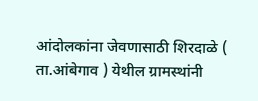आंदोलकांना जेवणासाठी शिरदाळे ( ता.आंबेगाव ) येथील ग्रामस्थांनी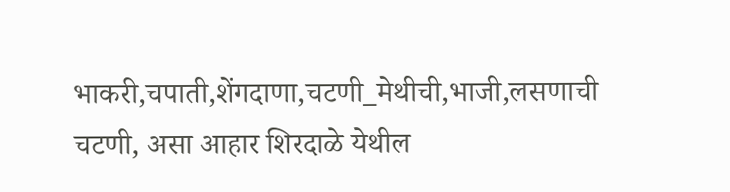भाकरी,चपाती,शेंगदाणा,चटणी_मेथीची,भाजी,लसणाची चटणी, असा आहार शिरदाळे येथील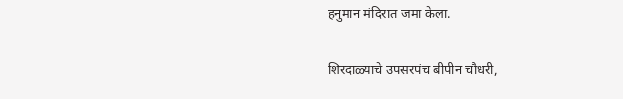हनुमान मंदिरात जमा केला.

शिरदाळ्याचे उपसरपंच बीपीन चौधरी,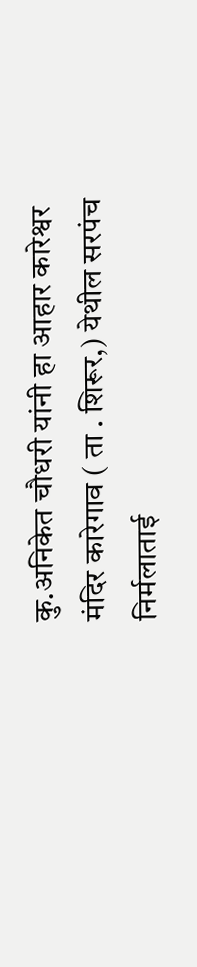कु.अनिकेत चौधरी यांनी हा आहार कारेश्वर मंदिर कारेगाव ( ता . शिरूर,) येथील सरपंच निर्मलाताई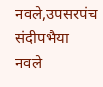नवले,उपसरपंच संदीपभैया नवले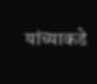यांच्याकडे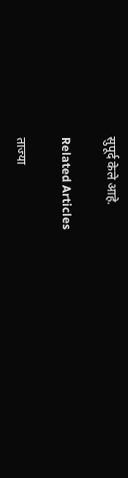सुपूर्द केले आहे.

Related Articles

ताज्या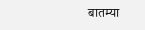बातम्या